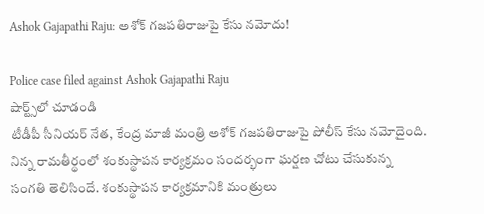Ashok Gajapathi Raju: అశోక్ గజపతిరాజుపై కేసు నమోదు!

Police case filed against Ashok Gajapathi Raju
షార్ట్స్‌లో చూడండి
టీడీపీ సీనియర్ నేత, కేంద్ర మాజీ మంత్రి అశోక్ గజపతిరాజుపై పోలీస్ కేసు నమోదైంది. నిన్న రామతీర్థంలో శంకుస్థాపన కార్యక్రమం సందర్భంగా ఘర్షణ చోటు చేసుకున్న సంగతి తెలిసిందే. శంకుస్థాపన కార్యక్రమానికి మంత్రులు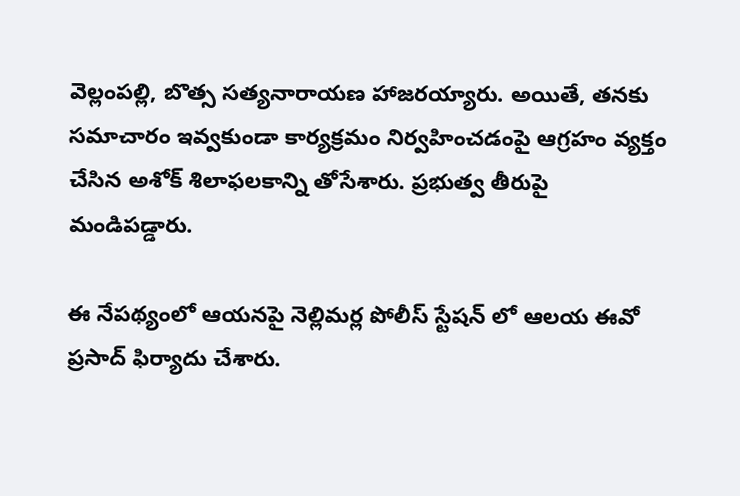వెల్లంపల్లి, బొత్స సత్యనారాయణ హాజరయ్యారు. అయితే, తనకు సమాచారం ఇవ్వకుండా కార్యక్రమం నిర్వహించడంపై ఆగ్రహం వ్యక్తం చేసిన అశోక్ శిలాఫలకాన్ని తోసేశారు. ప్రభుత్వ తీరుపై మండిపడ్డారు.

ఈ నేపథ్యంలో ఆయనపై నెల్లిమర్ల పోలీస్ స్టేషన్ లో ఆలయ ఈవో ప్రసాద్ ఫిర్యాదు చేశారు.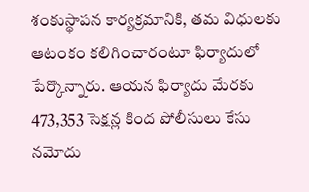శంకుస్థాపన కార్యక్రమానికి, తమ విధులకు ఆటంకం కలిగించారంటూ ఫిర్యాదులో పేర్కొన్నారు. ఆయన ఫిర్యాదు మేరకు 473,353 సెక్షన్ల కింద పోలీసులు కేసు నమోదు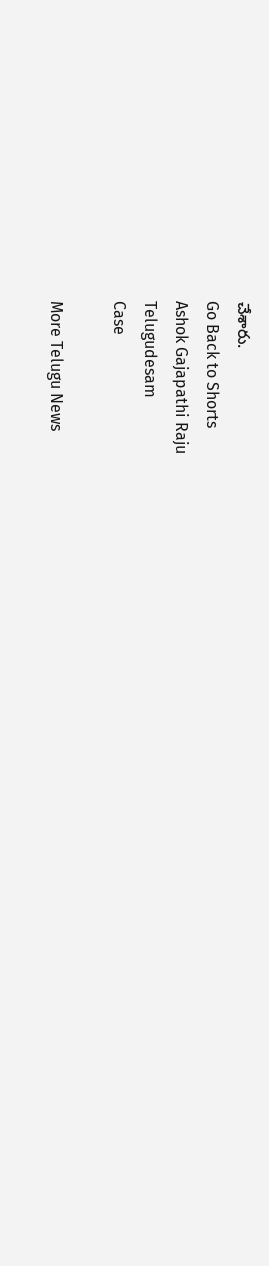చేశారు.
Go Back to Shorts
Ashok Gajapathi Raju
Telugudesam
Case

More Telugu News